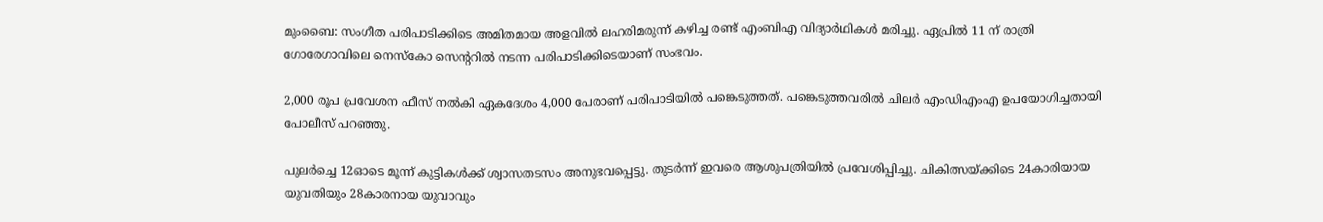മുംബൈ: സംഗീത പരിപാടിക്കിടെ അമിതമായ അളവിൽ ലഹരിമരുന്ന് കഴിച്ച രണ്ട് എംബിഎ വിദ്യാർഥികൾ മരിച്ചു. ഏപ്രിൽ 11 ന് രാത്രി ഗോരേഗാവിലെ നെസ്കോ സെന്‍ററിൽ നടന്ന പരിപാടിക്കിടെയാണ് സംഭവം.

2,000 രൂപ പ്രവേശന ഫീസ് നൽകി ഏകദേശം 4,000 പേരാണ് പരിപാടിയിൽ പങ്കെടുത്തത്. പങ്കെടുത്തവരിൽ ചിലർ എംഡിഎംഎ ഉപയോഗിച്ചതായി‌ പോലീസ് പറഞ്ഞു.

പുലർ‌ച്ചെ 12ഓടെ മൂന്ന് കുട്ടികൾക്ക് ശ്വാസതടസം അനുഭവപ്പെട്ടു. തുടർന്ന് ഇവരെ ആശുപത്രിയിൽ പ്രവേശിപ്പിച്ചു. ചികിത്സയ്ക്കിട‌െ 24കാരിയായ യുവതിയും 28കാരനായ യുവാവും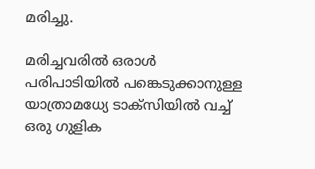മരിച്ചു.

മരിച്ചവരിൽ ഒരാൾ പരിപാടിയിൽ പങ്കെടുക്കാനുള്ള യാത്രാമധ്യേ ടാക്സിയിൽ വച്ച് ഒരു ഗുളിക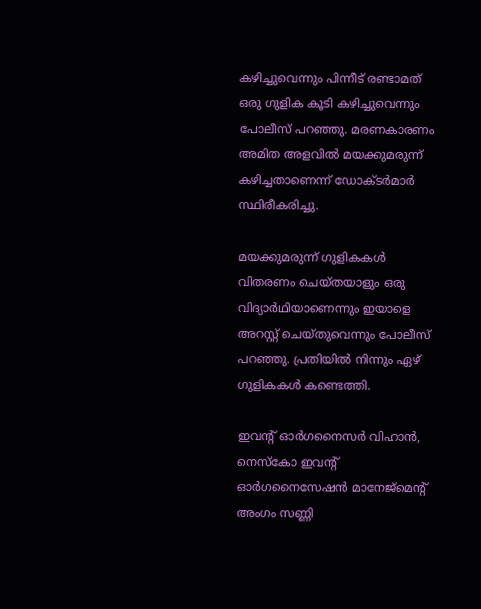കഴിച്ചുവെന്നും പിന്നീട് രണ്ടാമത് ഒരു ഗുളിക കൂടി കഴിച്ചുവെന്നും പോലീസ് പറഞ്ഞു. മരണകാരണം അമിത അളവിൽ മയക്കുമരുന്ന് കഴിച്ചതാണെന്ന് ഡോക്ടർമാർ സ്ഥിരീകരിച്ചു.

മയക്കുമരുന്ന് ഗുളികകൾ വിതരണം ചെയ്തയാളും ഒരു വിദ്യാർഥിയാണെന്നും ഇയാളെ അറസ്റ്റ് ചെയ്തുവെന്നും പോലീസ് പറഞ്ഞു. പ്രതിയിൽ നിന്നും ഏഴ് ഗുളികകൾ കണ്ടെത്തി.

ഇവന്‍റ് ഓർഗനൈസർ വിഹാൻ, നെസ്കോ ഇവന്‍റ് ഓർഗനൈസേഷൻ മാനേജ്മെന്‍റ് അംഗം സണ്ണി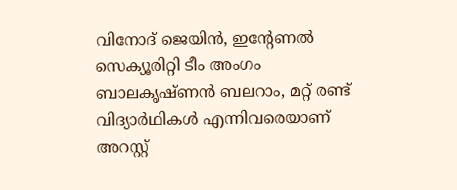വിനോദ് ജെയിൻ, ഇന്‍റേണൽ സെക്യൂരിറ്റി ടീം അംഗം ബാലകൃഷ്ണൻ ബലറാം, മറ്റ് രണ്ട് വിദ്യാർഥികൾ എന്നിവരെയാണ് അറസ്റ്റ്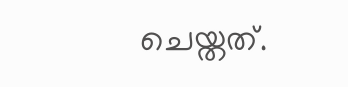ചെയ്തത്.